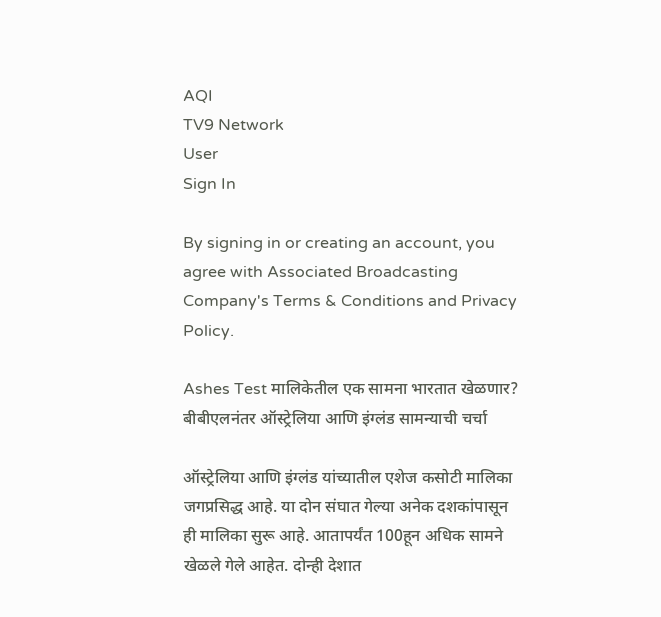AQI
TV9 Network
User
Sign In

By signing in or creating an account, you agree with Associated Broadcasting Company's Terms & Conditions and Privacy Policy.

Ashes Test मालिकेतील एक सामना भारतात खेळणार? बीबीएलनंतर ऑस्ट्रेलिया आणि इंग्लंड सामन्याची चर्चा

ऑस्ट्रेलिया आणि इंग्लंड यांच्यातील एशेज कसोटी मालिका जगप्रसिद्ध आहे. या दोन संघात गेल्या अनेक दशकांपासून ही मालिका सुरू आहे. आतापर्यंत 100हून अधिक सामने खेळले गेले आहेत. दोन्ही देशात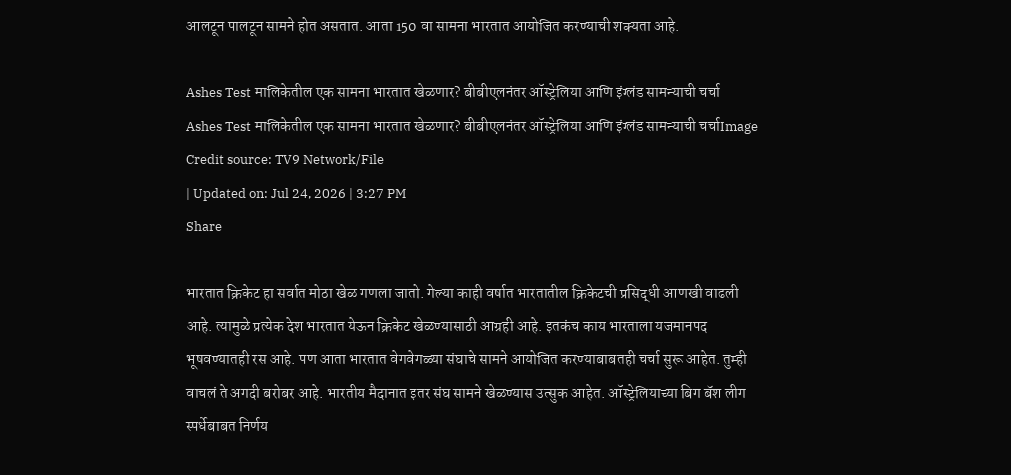आलटून पालटून सामने होत असतात. आता 150 वा सामना भारतात आयोजित करण्याची शक्यता आहे.

Ashes Test मालिकेतील एक सामना भारतात खेळणार? बीबीएलनंतर ऑस्ट्रेलिया आणि इंग्लंड सामन्याची चर्चा
Ashes Test मालिकेतील एक सामना भारतात खेळणार? बीबीएलनंतर ऑस्ट्रेलिया आणि इंग्लंड सामन्याची चर्चाImage Credit source: TV9 Network/File
| Updated on: Jul 24, 2026 | 3:27 PM
Share

भारतात क्रिकेट हा सर्वात मोठा खेळ गणला जातो. गेल्या काही वर्षात भारतातील क्रिकेटची प्रसिद्धी आणखी वाढली आहे. त्यामुळे प्रत्येक देश भारतात येऊन क्रिकेट खेळण्यासाठी आग्रही आहे. इतकंच काय भारताला यजमानपद भूषवण्यातही रस आहे. पण आता भारतात वेगवेगळ्या संघाचे सामने आयोजित करण्याबाबतही चर्चा सुरू आहेत. तुम्ही वाचलं ते अगदी बरोबर आहे. भारतीय मैदानात इतर संघ सामने खेळण्यास उत्सुक आहेत. ऑस्ट्रेलियाच्या बिग बॅश लीग स्पर्धेबाबत निर्णय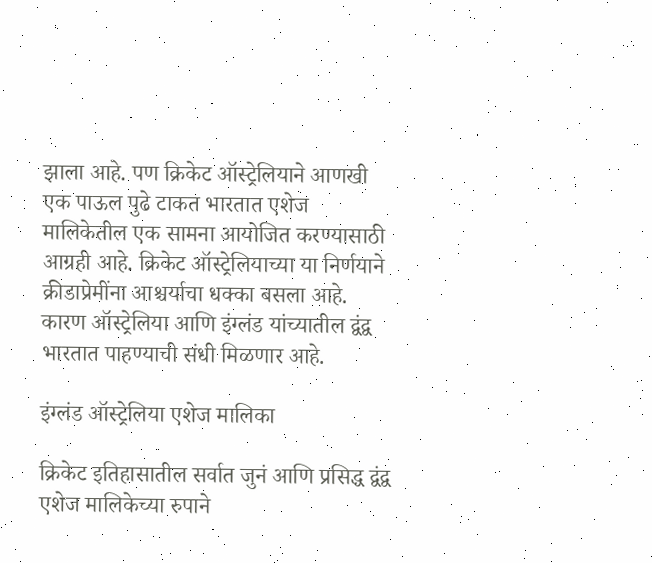झाला आहे. पण क्रिकेट ऑस्ट्रेलियाने आणखी एक पाऊल पुढे टाकत भारतात एशेज मालिकेतील एक सामना आयोजित करण्यासाठी आग्रही आहे. क्रिकेट ऑस्ट्रेलियाच्या या निर्णयाने क्रीडाप्रेमींना आश्चर्याचा धक्का बसला आहे. कारण ऑस्ट्रेलिया आणि इंग्लंड यांच्यातील द्वंद्व भारतात पाहण्याची संधी मिळणार आहे.

इंग्लंड ऑस्ट्रेलिया एशेज मालिका

क्रिकेट इतिहासातील सर्वात जुनं आणि प्रसिद्ध द्वंद्व एशेज मालिकेच्या रुपाने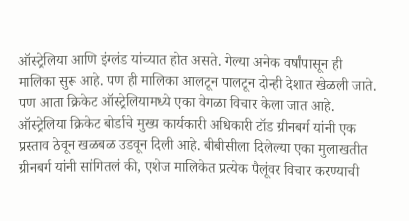ऑस्ट्रेलिया आणि इंग्लंड यांच्यात होत असते. गेल्या अनेक वर्षांपासून ही मालिका सुरू आहे. पण ही मालिका आलटून पालटून दोन्ही देशात खेळली जाते. पण आता क्रिकेट ऑस्ट्रेलियामध्ये एका वेगळा विचार केला जात आहे. ऑस्ट्रेलिया क्रिकेट बोर्डाचे मुख्य कार्यकारी अधिकारी टॉड ग्रीनबर्ग यांनी एक प्रस्ताव ठेवून खळबळ उडवून दिली आहे. बीबीसीला दिलेल्या एका मुलाखतीत ग्रीनबर्ग यांनी सांगितलं की, एशेज मालिकेत प्रत्येक पैलूंवर विचार करण्याची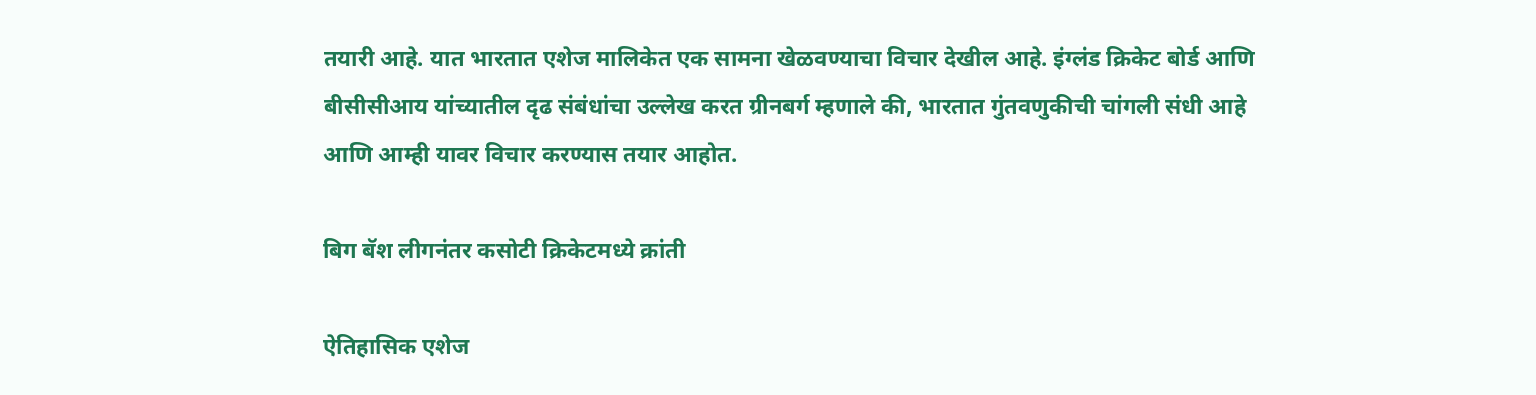तयारी आहे. यात भारतात एशेज मालिकेत एक सामना खेळवण्याचा विचार देखील आहे. इंग्लंड क्रिकेट बोर्ड आणि बीसीसीआय यांच्यातील दृढ संबंधांचा उल्लेख करत ग्रीनबर्ग म्हणाले की, भारतात गुंतवणुकीची चांगली संधी आहे आणि आम्ही यावर विचार करण्यास तयार आहोत.

बिग बॅश लीगनंतर कसोटी क्रिकेटमध्ये क्रांती

ऐतिहासिक एशेज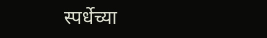स्पर्धेच्या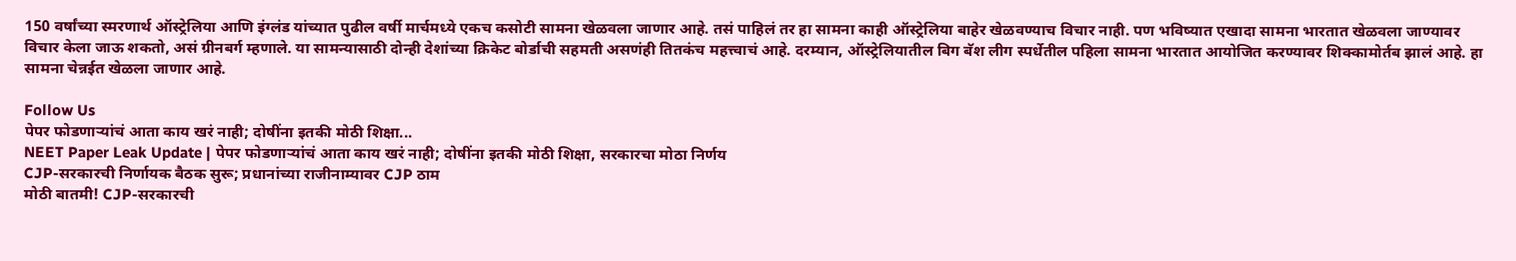150 वर्षांच्या स्मरणार्थ ऑस्ट्रेलिया आणि इंग्लंड यांच्यात पुढील वर्षी मार्चमध्ये एकच कसोटी सामना खेळवला जाणार आहे. तसं पाहिलं तर हा सामना काही ऑस्ट्रेलिया बाहेर खेळवण्याच विचार नाही. पण भविष्यात एखादा सामना भारतात खेळवला जाण्यावर विचार केला जाऊ शकतो, असं ग्रीनबर्ग म्हणाले. या सामन्यासाठी दोन्ही देशांच्या क्रिकेट बोर्डाची सहमती असणंही तितकंच महत्त्वाचं आहे. दरम्यान, ऑस्ट्रेलियातील बिग बॅश लीग स्पर्धेतील पहिला सामना भारतात आयोजित करण्यावर शिक्कामोर्तब झालं आहे. हा सामना चेन्नईत खेळला जाणार आहे.

Follow Us
पेपर फोडणाऱ्यांचं आता काय खरं नाही; दोषींना इतकी मोठी शिक्षा...
NEET Paper Leak Update | पेपर फोडणाऱ्यांचं आता काय खरं नाही; दोषींना इतकी मोठी शिक्षा, सरकारचा मोठा निर्णय
CJP-सरकारची निर्णायक बैठक सुरू; प्रधानांच्या राजीनाम्यावर CJP ठाम
मोठी बातमी! CJP-सरकारची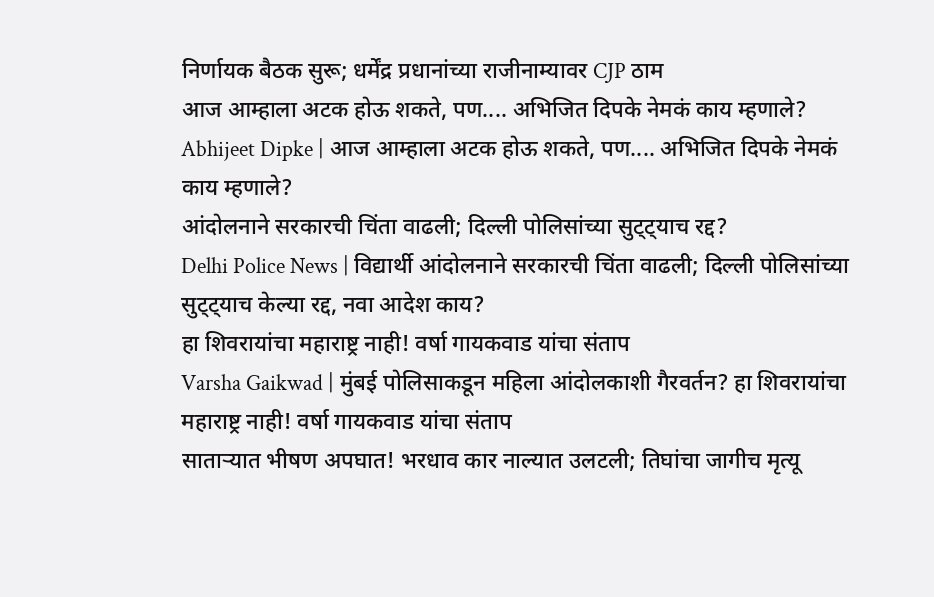निर्णायक बैठक सुरू; धर्मेंद्र प्रधानांच्या राजीनाम्यावर CJP ठाम
आज आम्हाला अटक होऊ शकते, पण.... अभिजित दिपके नेमकं काय म्हणाले?
Abhijeet Dipke | आज आम्हाला अटक होऊ शकते, पण.... अभिजित दिपके नेमकं काय म्हणाले?
आंदोलनाने सरकारची चिंता वाढली; दिल्ली पोलिसांच्या सुट्ट्याच रद्द?
Delhi Police News | विद्यार्थी आंदोलनाने सरकारची चिंता वाढली; दिल्ली पोलिसांच्या सुट्ट्याच केल्या रद्द, नवा आदेश काय?
हा शिवरायांचा महाराष्ट्र नाही! वर्षा गायकवाड यांचा संताप
Varsha Gaikwad | मुंबई पोलिसाकडून महिला आंदोलकाशी गैरवर्तन? हा शिवरायांचा महाराष्ट्र नाही! वर्षा गायकवाड यांचा संताप
साताऱ्यात भीषण अपघात! भरधाव कार नाल्यात उलटली; तिघांचा जागीच मृत्यू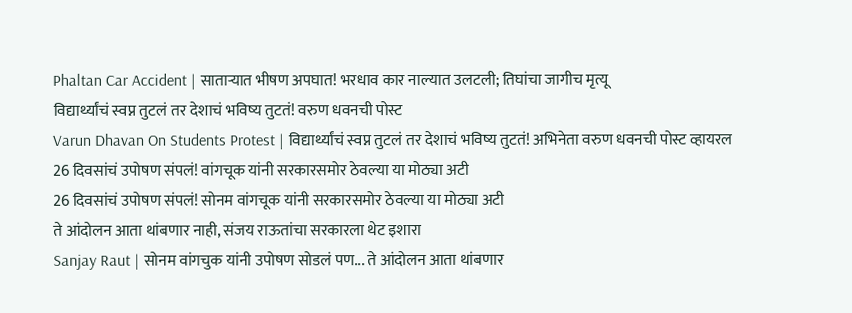Phaltan Car Accident | साताऱ्यात भीषण अपघात! भरधाव कार नाल्यात उलटली; तिघांचा जागीच मृत्यू
विद्यार्थ्यांचं स्वप्न तुटलं तर देशाचं भविष्य तुटतं! वरुण धवनची पोस्ट
Varun Dhavan On Students Protest | विद्यार्थ्यांचं स्वप्न तुटलं तर देशाचं भविष्य तुटतं! अभिनेता वरुण धवनची पोस्ट व्हायरल
26 दिवसांचं उपोषण संपलं! वांगचूक यांनी सरकारसमोर ठेवल्या या मोठ्या अटी
26 दिवसांचं उपोषण संपलं! सोनम वांगचूक यांनी सरकारसमोर ठेवल्या या मोठ्या अटी
ते आंदोलन आता थांबणार नाही, संजय राऊतांचा सरकारला थेट इशारा
Sanjay Raut | सोनम वांगचुक यांनी उपोषण सोडलं पण... ते आंदोलन आता थांबणार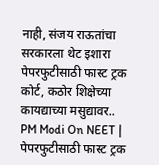नाही, संजय राऊतांचा सरकारला थेट इशारा
पेपरफुटीसाठी फास्ट ट्रक कोर्ट, कठोर शिक्षेच्या कायद्याच्या मसुद्यावर..
PM Modi On NEET | पेपरफुटीसाठी फास्ट ट्रक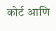कोर्ट आणि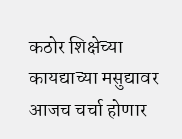कठोर शिक्षेच्या कायद्याच्या मसुद्यावर आजच चर्चा होणार